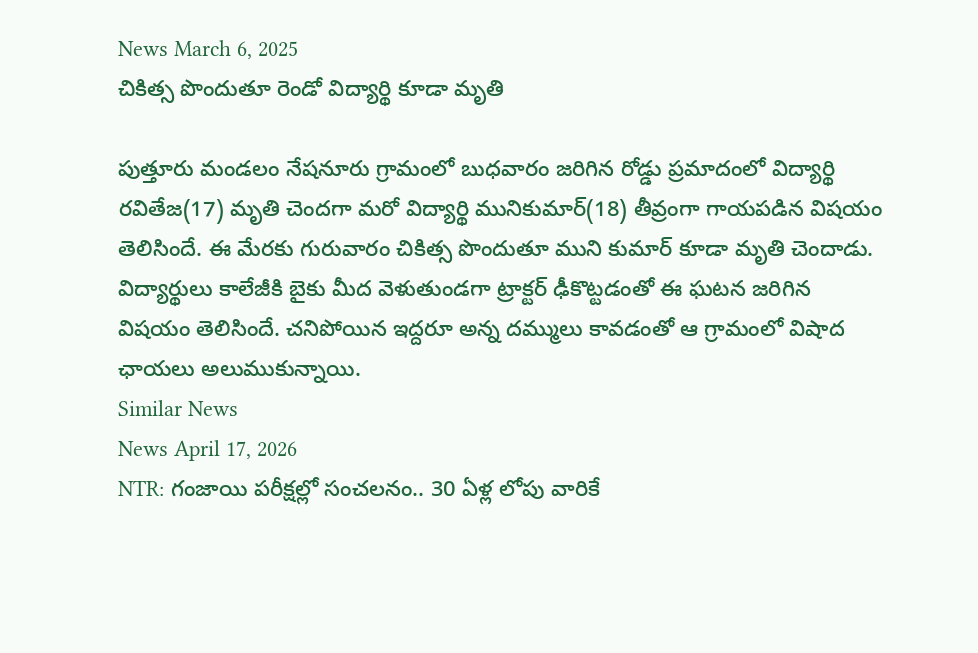News March 6, 2025
చికిత్స పొందుతూ రెండో విద్యార్థి కూడా మృతి

పుత్తూరు మండలం నేషనూరు గ్రామంలో బుధవారం జరిగిన రోడ్డు ప్రమాదంలో విద్యార్థి రవితేజ(17) మృతి చెందగా మరో విద్యార్థి మునికుమార్(18) తీవ్రంగా గాయపడిన విషయం తెలిసిందే. ఈ మేరకు గురువారం చికిత్స పొందుతూ ముని కుమార్ కూడా మృతి చెందాడు. విద్యార్థులు కాలేజీకి బైకు మీద వెళుతుండగా ట్రాక్టర్ ఢీకొట్టడంతో ఈ ఘటన జరిగిన విషయం తెలిసిందే. చనిపోయిన ఇద్దరూ అన్న దమ్ములు కావడంతో ఆ గ్రామంలో విషాద ఛాయలు అలుముకున్నాయి.
Similar News
News April 17, 2026
NTR: గంజాయి పరీక్షల్లో సంచలనం.. 30 ఏళ్ల లోపు వారికే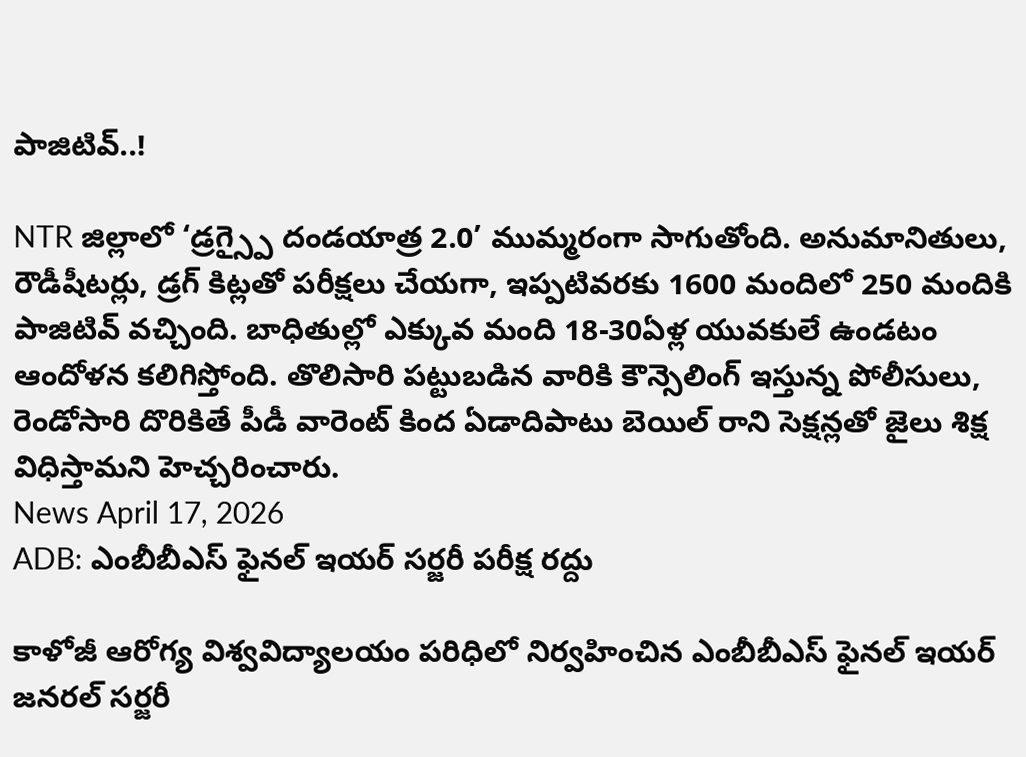పాజిటివ్..!

NTR జిల్లాలో ‘డ్రగ్స్పై దండయాత్ర 2.0’ ముమ్మరంగా సాగుతోంది. అనుమానితులు, రౌడీషీటర్లు, డ్రగ్ కిట్లతో పరీక్షలు చేయగా, ఇప్పటివరకు 1600 మందిలో 250 మందికి పాజిటివ్ వచ్చింది. బాధితుల్లో ఎక్కువ మంది 18-30ఏళ్ల యువకులే ఉండటం ఆందోళన కలిగిస్తోంది. తొలిసారి పట్టుబడిన వారికి కౌన్సెలింగ్ ఇస్తున్న పోలీసులు, రెండోసారి దొరికితే పీడీ వారెంట్ కింద ఏడాదిపాటు బెయిల్ రాని సెక్షన్లతో జైలు శిక్ష విధిస్తామని హెచ్చరించారు.
News April 17, 2026
ADB: ఎంబీబీఎస్ ఫైనల్ ఇయర్ సర్జరీ పరీక్ష రద్దు

కాళోజీ ఆరోగ్య విశ్వవిద్యాలయం పరిధిలో నిర్వహించిన ఎంబీబీఎస్ ఫైనల్ ఇయర్ జనరల్ సర్జరీ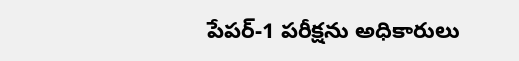పేపర్-1 పరీక్షను అధికారులు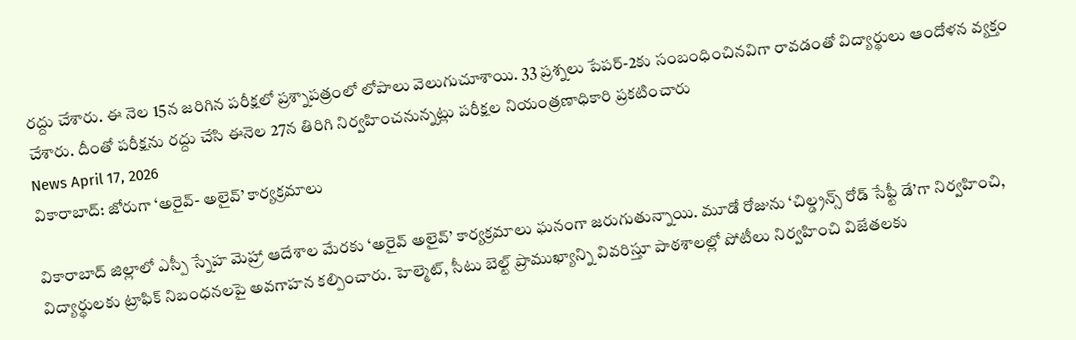రద్దు చేశారు. ఈ నెల 15న జరిగిన పరీక్షలో ప్రశ్నాపత్రంలో లోపాలు వెలుగుచూశాయి. 33 ప్రశ్నలు పేపర్-2కు సంబంధించినవిగా రావడంతో విద్యార్థులు ఆందోళన వ్యక్తం చేశారు. దీంతో పరీక్షను రద్దు చేసి ఈనెల 27న తిరిగి నిర్వహించనున్నట్లు పరీక్షల నియంత్రణాధికారి ప్రకటించారు
News April 17, 2026
వికారాబాద్: జోరుగా ‘అరైవ్- అలైవ్’ కార్యక్రమాలు

వికారాబాద్ జిల్లాలో ఎస్పీ స్నేహ మెహ్రా ఆదేశాల మేరకు ‘అరైవ్ అలైవ్’ కార్యక్రమాలు ఘనంగా జరుగుతున్నాయి. మూడో రోజును ‘చిల్డ్రన్స్ రోడ్ సేఫ్టీ డే’గా నిర్వహించి, విద్యార్థులకు ట్రాఫిక్ నిబంధనలపై అవగాహన కల్పించారు. హెల్మెట్, సీటు బెల్ట్ ప్రాముఖ్యాన్ని వివరిస్తూ పాఠశాలల్లో పోటీలు నిర్వహించి విజేతలకు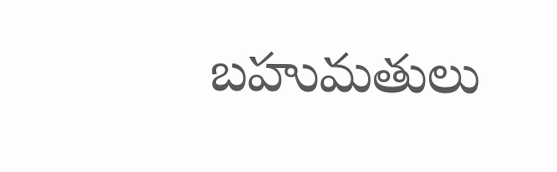బహుమతులు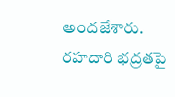అందజేశారు. రహదారి భద్రతపై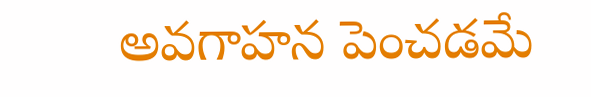అవగాహన పెంచడమే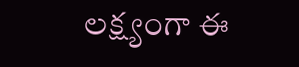లక్ష్యంగా ఈ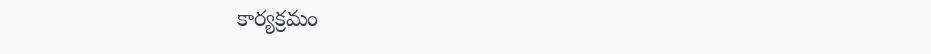కార్యక్రమం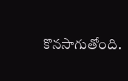కొనసాగుతోంది.